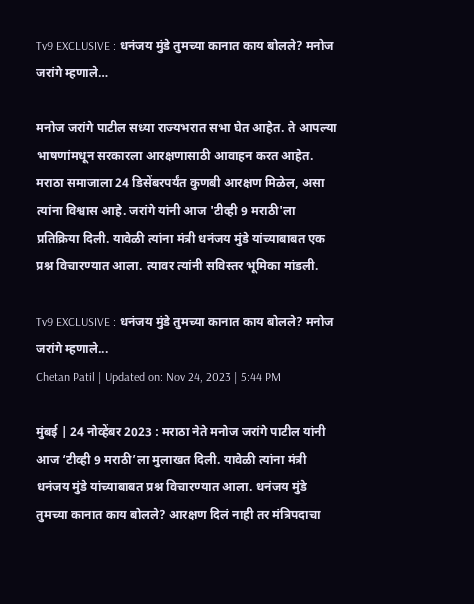Tv9 EXCLUSIVE : धनंजय मुंडे तुमच्या कानात काय बोलले? मनोज जरांगे म्हणाले…

मनोज जरांगे पाटील सध्या राज्यभरात सभा घेत आहेत. ते आपल्या भाषणांमधून सरकारला आरक्षणासाठी आवाहन करत आहेत. मराठा समाजाला 24 डिसेंबरपर्यंत कुणबी आरक्षण मिळेल, असा त्यांना विश्वास आहे. जरांगे यांनी आज 'टीव्ही 9 मराठी'ला प्रतिक्रिया दिली. यावेळी त्यांना मंत्री धनंजय मुंडे यांच्याबाबत एक प्रश्न विचारण्यात आला. त्यावर त्यांनी सविस्तर भूमिका मांडली.

Tv9 EXCLUSIVE : धनंजय मुंडे तुमच्या कानात काय बोलले? मनोज जरांगे म्हणाले...
Chetan Patil | Updated on: Nov 24, 2023 | 5:44 PM

मुंबई | 24 नोव्हेंबर 2023 : मराठा नेते मनोज जरांगे पाटील यांनी आज ‘टीव्ही 9 मराठी’ला मुलाखत दिली. यावेळी त्यांना मंत्री धनंजय मुंडे यांच्याबाबत प्रश्न विचारण्यात आला. धनंजय मुंडे तुमच्या कानात काय बोलले? आरक्षण दिलं नाही तर मंत्रिपदाचा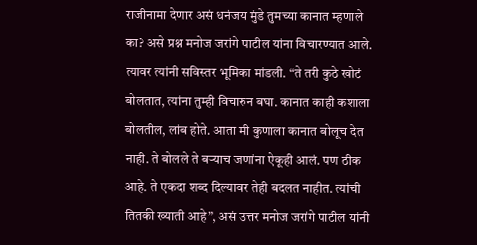राजीनामा देणार असं धनंजय मुंडे तुमच्या कानात म्हणाले का? असे प्रश्न मनोज जरांगे पाटील यांना विचारण्यात आले. त्यावर त्यांनी सविस्तर भूमिका मांडली. “ते तरी कुठे खोटं बोलतात, त्यांना तुम्ही विचारुन बघा. कानात काही कशाला बोलतील, लांब होते. आता मी कुणाला कानात बोलूच देत नाही. ते बोलले ते बऱ्याच जणांना ऐकूही आलं. पण ठीक आहे. ते एकदा शब्द दिल्यावर तेही बदलत नाहीत. त्यांची तितकी ख्याती आहे”, असं उत्तर मनोज जरांगे पाटील यांनी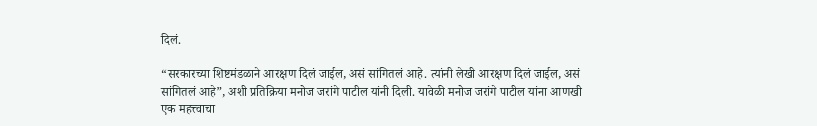दिलं.

“सरकारच्या शिष्टमंडळाने आरक्षण दिलं जाईल, असं सांगितलं आहे. त्यांनी लेखी आरक्षण दिलं जाईल, असं सांगितलं आहे”, अशी प्रतिक्रिया मनोज जरांगे पाटील यांनी दिली. यावेळी मनोज जरांगे पाटील यांना आणखी एक महत्त्वाचा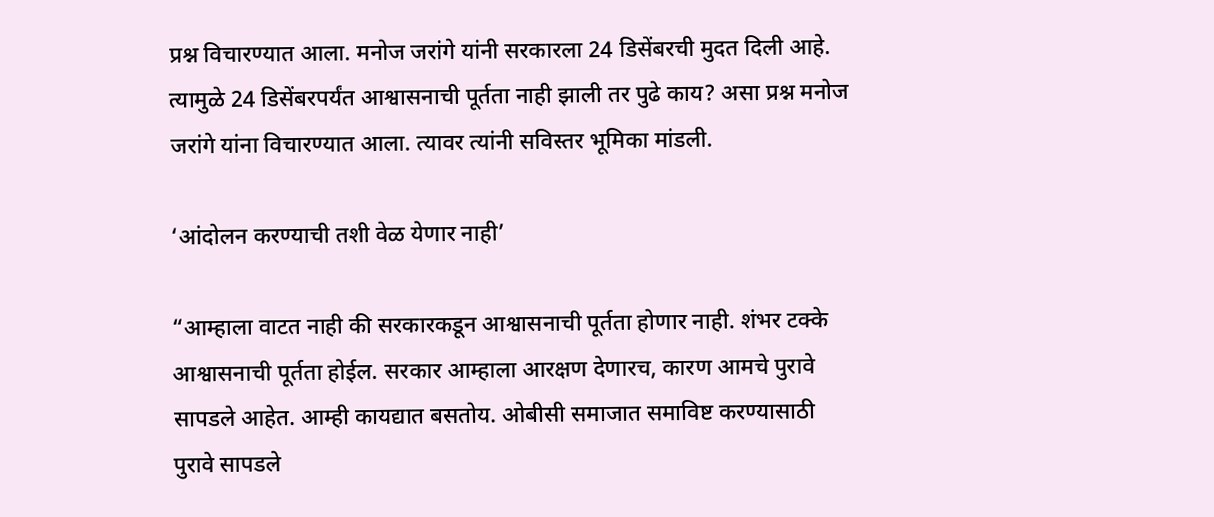प्रश्न विचारण्यात आला. मनोज जरांगे यांनी सरकारला 24 डिसेंबरची मुदत दिली आहे. त्यामुळे 24 डिसेंबरपर्यंत आश्वासनाची पूर्तता नाही झाली तर पुढे काय? असा प्रश्न मनोज जरांगे यांना विचारण्यात आला. त्यावर त्यांनी सविस्तर भूमिका मांडली.

‘आंदोलन करण्याची तशी वेळ येणार नाही’

“आम्हाला वाटत नाही की सरकारकडून आश्वासनाची पूर्तता होणार नाही. शंभर टक्के आश्वासनाची पूर्तता होईल. सरकार आम्हाला आरक्षण देणारच, कारण आमचे पुरावे सापडले आहेत. आम्ही कायद्यात बसतोय. ओबीसी समाजात समाविष्ट करण्यासाठी पुरावे सापडले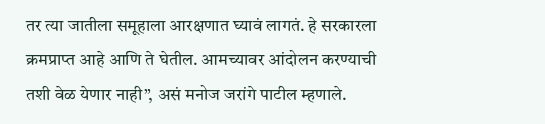तर त्या जातीला समूहाला आरक्षणात घ्यावं लागतं. हे सरकारला क्रमप्राप्त आहे आणि ते घेतील. आमच्यावर आंदोलन करण्याची तशी वेळ येणार नाही”, असं मनोज जरांगे पाटील म्हणाले.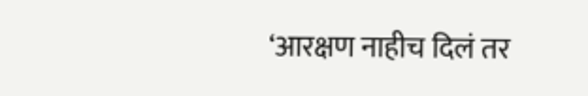‘आरक्षण नाहीच दिलं तर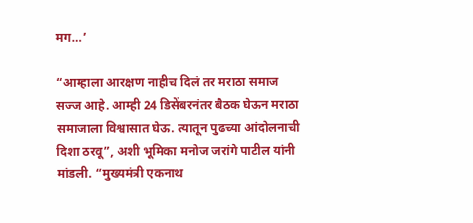मग…’

“आम्हाला आरक्षण नाहीच दिलं तर मराठा समाज सज्ज आहे. आम्ही 24 डिसेंबरनंतर बैठक घेऊन मराठा समाजाला विश्वासात घेऊ. त्यातून पुढच्या आंदोलनाची दिशा ठरवू”, अशी भूमिका मनोज जरांगे पाटील यांनी मांडली. “मुख्यमंत्री एकनाथ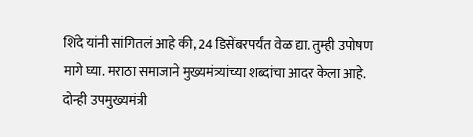शिंदे यांनी सांगितलं आहे की, 24 डिसेंबरपर्यंत वेळ द्या. तुम्ही उपोषण मागे घ्या. मराठा समाजाने मुख्यमंत्र्यांच्या शब्दांचा आदर केला आहे. दोन्ही उपमुख्यमंत्री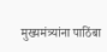मुख्यमंत्र्यांना पाठिंबा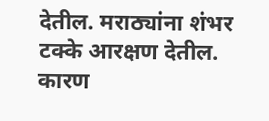देतील. मराठ्यांना शंभर टक्के आरक्षण देतील. कारण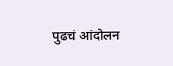पुढचं आंदोलन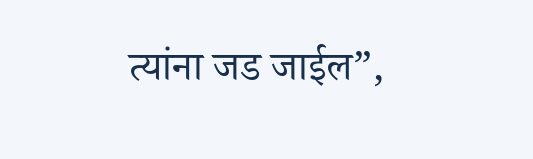त्यांना जड जाईल”,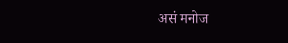असं मनोज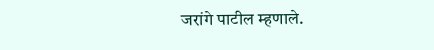जरांगे पाटील म्हणाले.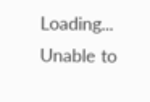Loading...
Unable to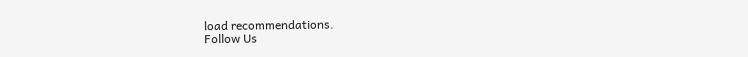load recommendations.
Follow Us